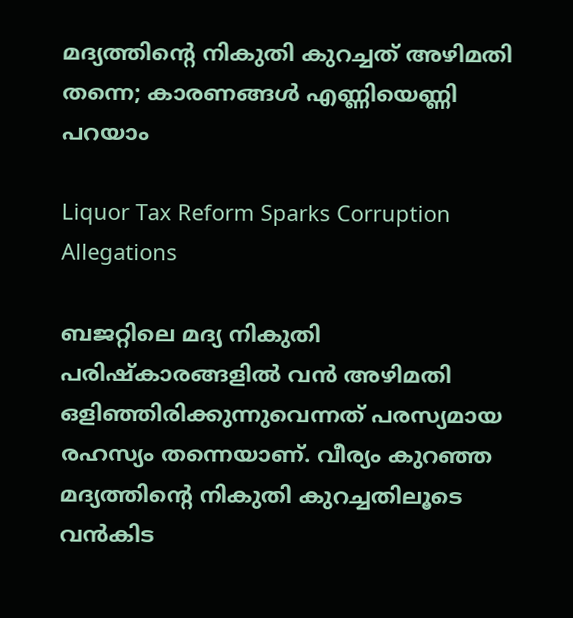മദ്യത്തിന്റെ നികുതി കുറച്ചത് അഴിമതി തന്നെ; കാരണങ്ങൾ എണ്ണിയെണ്ണി പറയാം

Liquor Tax Reform Sparks Corruption Allegations

ബജറ്റിലെ മദ്യ നികുതി പരിഷ്കാരങ്ങളിൽ വൻ അഴിമതി ഒളിഞ്ഞിരിക്കുന്നുവെന്നത് പരസ്യമായ രഹസ്യം തന്നെയാണ്. വീര്യം കുറഞ്ഞ മദ്യത്തിന്റെ നികുതി കുറച്ചതിലൂടെ വൻകിട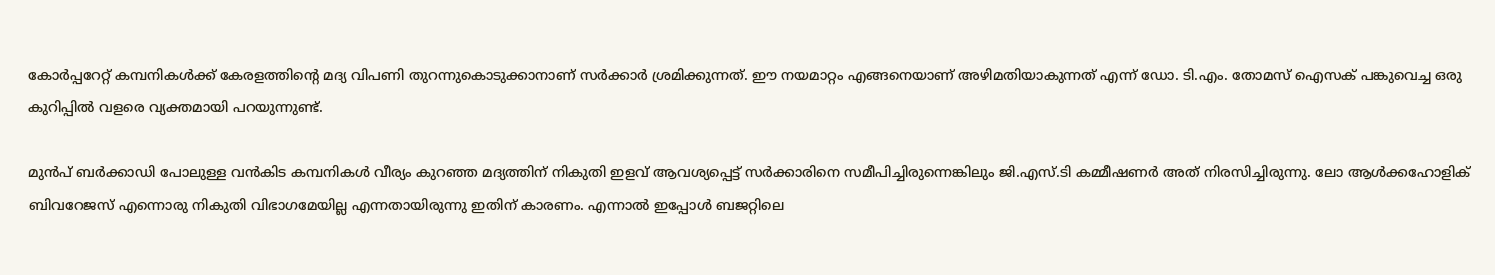കോർപ്പറേറ്റ് കമ്പനികൾക്ക് കേരളത്തിന്റെ മദ്യ വിപണി തുറന്നുകൊടുക്കാനാണ് സർക്കാർ ശ്രമിക്കുന്നത്. ഈ നയമാറ്റം എങ്ങനെയാണ് അഴിമതിയാകുന്നത് എന്ന് ഡോ. ടി.എം. തോമസ് ഐസക് പങ്കുവെച്ച ഒരു കുറിപ്പിൽ വളരെ വ്യക്തമായി പറയുന്നുണ്ട്.

മുൻപ് ബർക്കാഡി പോലുള്ള വൻകിട കമ്പനികൾ വീര്യം കുറഞ്ഞ മദ്യത്തിന് നികുതി ഇളവ് ആവശ്യപ്പെട്ട് സർക്കാരിനെ സമീപിച്ചിരുന്നെങ്കിലും ജി.എസ്.ടി കമ്മീഷണർ അത് നിരസിച്ചിരുന്നു. ലോ ആൾക്കഹോളിക് ബിവറേജസ് എന്നൊരു നികുതി വിഭാഗമേയില്ല എന്നതായിരുന്നു ഇതിന് കാരണം. എന്നാൽ ഇപ്പോൾ ബജറ്റിലെ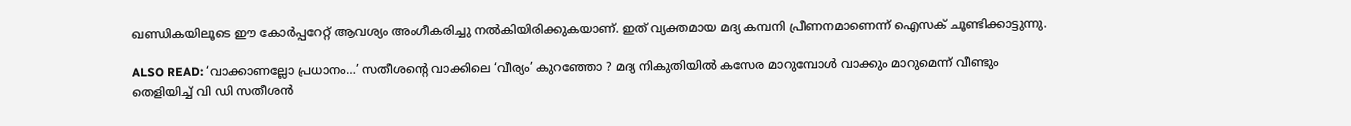ഖണ്ഡികയിലൂടെ ഈ കോർപ്പറേറ്റ് ആവശ്യം അംഗീകരിച്ചു നൽകിയിരിക്കുകയാണ്. ഇത് വ്യക്തമായ മദ്യ കമ്പനി പ്രീണനമാണെന്ന് ഐസക് ചൂണ്ടിക്കാട്ടുന്നു.

ALSO READ: ‘വാക്കാണല്ലോ പ്രധാനം…’ സതീശൻ്റെ വാക്കിലെ ‘വീര്യം’ കുറഞ്ഞോ ? മദ്യ നികുതിയിൽ കസേര മാറുമ്പോൾ വാക്കും മാറുമെന്ന് വീണ്ടും തെളിയിച്ച് വി ഡി സതീശൻ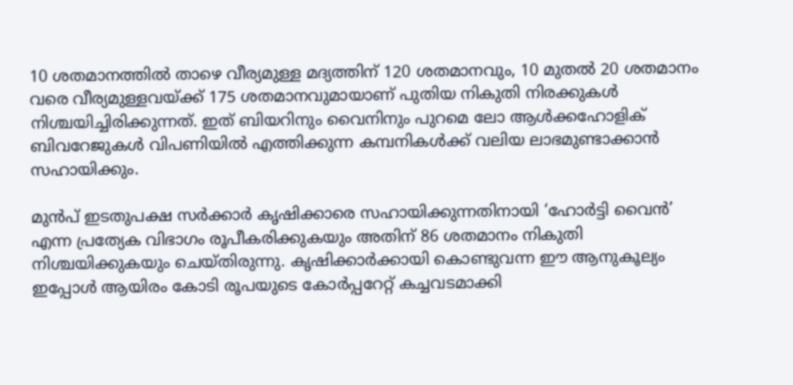10 ശതമാനത്തിൽ താഴെ വീര്യമുള്ള മദ്യത്തിന് 120 ശതമാനവും, 10 മുതൽ 20 ശതമാനം വരെ വീര്യമുള്ളവയ്ക്ക് 175 ശതമാനവുമായാണ് പുതിയ നികുതി നിരക്കുകൾ നിശ്ചയിച്ചിരിക്കുന്നത്. ഇത് ബിയറിനും വൈനിനും പുറമെ ലോ ആൾക്കഹോളിക് ബിവറേജുകൾ വിപണിയിൽ എത്തിക്കുന്ന കമ്പനികൾക്ക് വലിയ ലാഭമുണ്ടാക്കാൻ സഹായിക്കും.

മുൻപ് ഇടതുപക്ഷ സർക്കാർ കൃഷിക്കാരെ സഹായിക്കുന്നതിനായി ‘ഹോർട്ടി വൈൻ’ എന്ന പ്രത്യേക വിഭാഗം രൂപീകരിക്കുകയും അതിന് 86 ശതമാനം നികുതി നിശ്ചയിക്കുകയും ചെയ്തിരുന്നു. കൃഷിക്കാർക്കായി കൊണ്ടുവന്ന ഈ ആനുകൂല്യം ഇപ്പോൾ ആയിരം കോടി രൂപയുടെ കോർപ്പറേറ്റ് കച്ചവടമാക്കി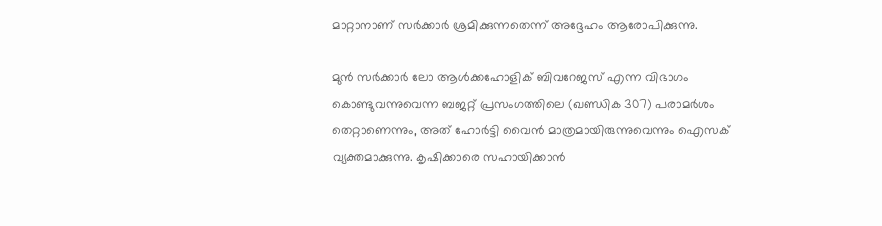മാറ്റാനാണ് സർക്കാർ ശ്രമിക്കുന്നതെന്ന് അദ്ദേഹം ആരോപിക്കുന്നു.

മുൻ സർക്കാർ ലോ ആൾക്കഹോളിക് ബിവറേജസ് എന്ന വിഭാഗം കൊണ്ടുവന്നുവെന്ന ബജറ്റ് പ്രസംഗത്തിലെ (ഖണ്ഡിക 307) പരാമർശം തെറ്റാണെന്നും, അത് ഹോർട്ടി വൈൻ മാത്രമായിരുന്നുവെന്നും ഐസക് വ്യക്തമാക്കുന്നു. കൃഷിക്കാരെ സഹായിക്കാൻ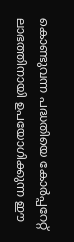കൊണ്ടുവന്ന പദ്ധതിയെ കോർപ്പറേറ്റ് ലാഭത്തിനായി ഉപയോഗിക്കുന്ന ഈ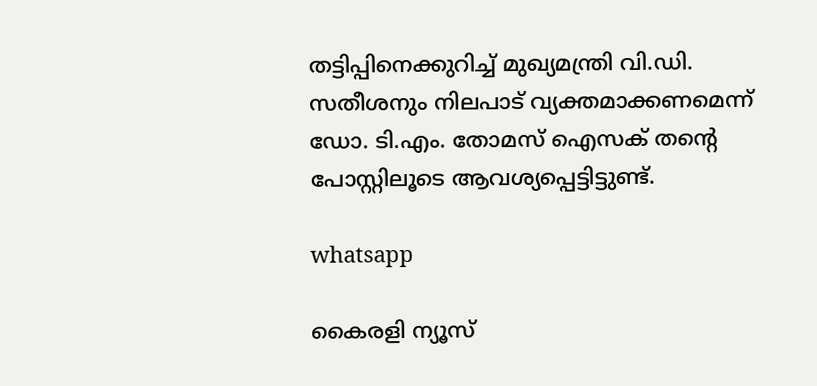തട്ടിപ്പിനെക്കുറിച്ച് മുഖ്യമന്ത്രി വി.ഡി. സതീശനും നിലപാട് വ്യക്തമാക്കണമെന്ന് ഡോ. ടി.എം. തോമസ് ഐസക് തന്റെ പോസ്റ്റിലൂടെ ആവശ്യപ്പെട്ടിട്ടുണ്ട്.

whatsapp

കൈരളി ന്യൂസ്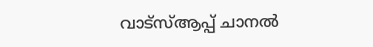വാട്‌സ്ആപ്പ് ചാനല്‍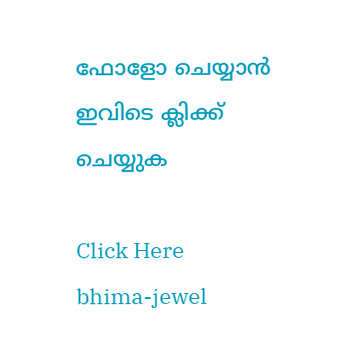ഫോളോ ചെയ്യാന്‍ ഇവിടെ ക്ലിക്ക് ചെയ്യുക

Click Here
bhima-jewel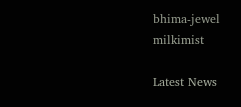bhima-jewel
milkimist

Latest News